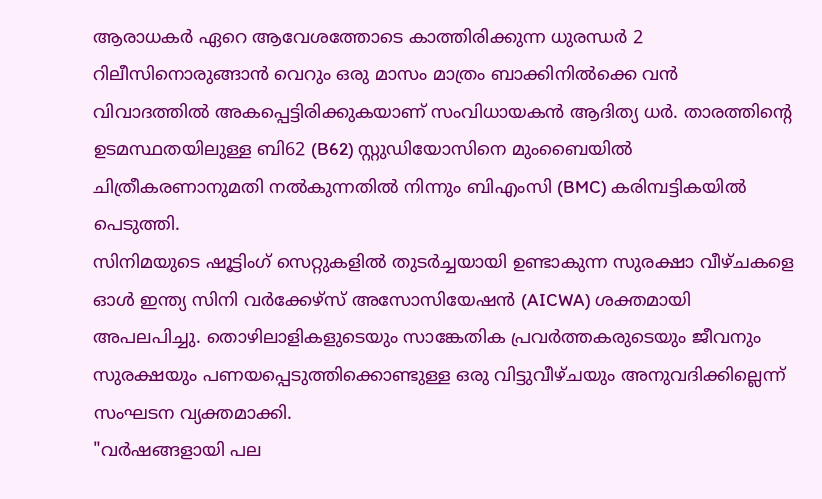ആരാധകർ ഏറെ ആവേശത്തോടെ കാത്തിരിക്കുന്ന ധുരന്ധർ 2 റിലീസിനൊരുങ്ങാൻ വെറും ഒരു മാസം മാത്രം ബാക്കിനിൽക്കെ വൻ വിവാദത്തിൽ അകപ്പെട്ടിരിക്കുകയാണ് സംവിധായകൻ ആദിത്യ ധർ. താരത്തിൻ്റെ ഉടമസ്ഥതയിലുള്ള ബി62 (B62) സ്റ്റുഡിയോസിനെ മുംബൈയിൽ ചിത്രീകരണാനുമതി നൽകുന്നതിൽ നിന്നും ബിഎംസി (BMC) കരിമ്പട്ടികയിൽ പെടുത്തി.
സിനിമയുടെ ഷൂട്ടിംഗ് സെറ്റുകളിൽ തുടർച്ചയായി ഉണ്ടാകുന്ന സുരക്ഷാ വീഴ്ചകളെ ഓൾ ഇന്ത്യ സിനി വർക്കേഴ്സ് അസോസിയേഷൻ (AICWA) ശക്തമായി അപലപിച്ചു. തൊഴിലാളികളുടെയും സാങ്കേതിക പ്രവർത്തകരുടെയും ജീവനും സുരക്ഷയും പണയപ്പെടുത്തിക്കൊണ്ടുള്ള ഒരു വിട്ടുവീഴ്ചയും അനുവദിക്കില്ലെന്ന് സംഘടന വ്യക്തമാക്കി.
"വർഷങ്ങളായി പല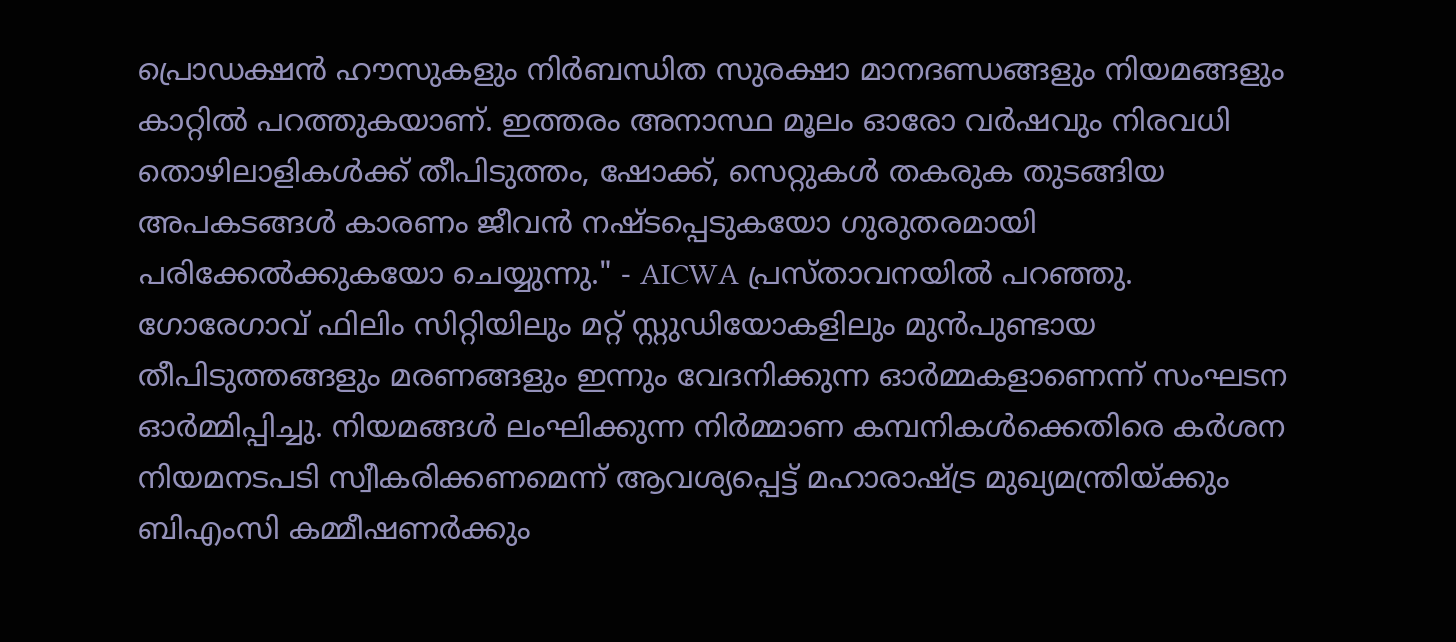പ്രൊഡക്ഷൻ ഹൗസുകളും നിർബന്ധിത സുരക്ഷാ മാനദണ്ഡങ്ങളും നിയമങ്ങളും കാറ്റിൽ പറത്തുകയാണ്. ഇത്തരം അനാസ്ഥ മൂലം ഓരോ വർഷവും നിരവധി തൊഴിലാളികൾക്ക് തീപിടുത്തം, ഷോക്ക്, സെറ്റുകൾ തകരുക തുടങ്ങിയ അപകടങ്ങൾ കാരണം ജീവൻ നഷ്ടപ്പെടുകയോ ഗുരുതരമായി പരിക്കേൽക്കുകയോ ചെയ്യുന്നു." - AICWA പ്രസ്താവനയിൽ പറഞ്ഞു.
ഗോരേഗാവ് ഫിലിം സിറ്റിയിലും മറ്റ് സ്റ്റുഡിയോകളിലും മുൻപുണ്ടായ തീപിടുത്തങ്ങളും മരണങ്ങളും ഇന്നും വേദനിക്കുന്ന ഓർമ്മകളാണെന്ന് സംഘടന ഓർമ്മിപ്പിച്ചു. നിയമങ്ങൾ ലംഘിക്കുന്ന നിർമ്മാണ കമ്പനികൾക്കെതിരെ കർശന നിയമനടപടി സ്വീകരിക്കണമെന്ന് ആവശ്യപ്പെട്ട് മഹാരാഷ്ട്ര മുഖ്യമന്ത്രിയ്ക്കും ബിഎംസി കമ്മീഷണർക്കും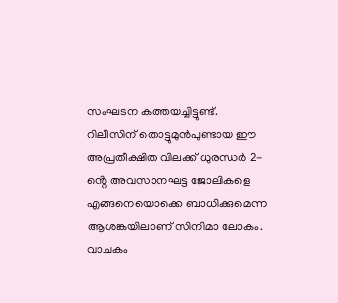സംഘടന കത്തയച്ചിട്ടുണ്ട്.
റിലീസിന് തൊട്ടുമുൻപുണ്ടായ ഈ അപ്രതീക്ഷിത വിലക്ക് ധുരന്ധർ 2-ൻ്റെ അവസാനഘട്ട ജോലികളെ എങ്ങനെയൊക്കെ ബാധിക്കുമെന്ന ആശങ്കയിലാണ് സിനിമാ ലോകം.
വാചകം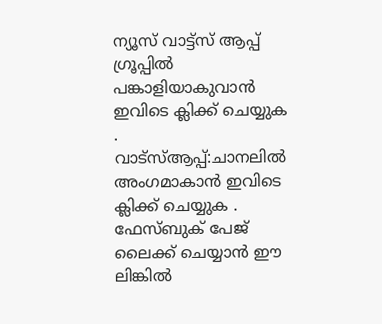ന്യൂസ് വാട്ട്സ് ആപ്പ് ഗ്രൂപ്പിൽ പങ്കാളിയാകുവാൻ
ഇവിടെ ക്ലിക്ക് ചെയ്യുക
.
വാട്സ്ആപ്പ്:ചാനലിൽ അംഗമാകാൻ ഇവിടെ ക്ലിക്ക് ചെയ്യുക .
ഫേസ്ബുക് പേജ് ലൈക്ക് ചെയ്യാൻ ഈ ലിങ്കിൽ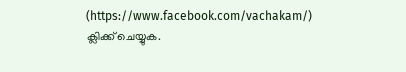(https://www.facebook.com/vachakam/) ക്ലിക്ക് ചെയ്യുക.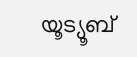യൂട്യൂബ്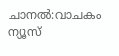ചാനൽ:വാചകം ന്യൂസ്